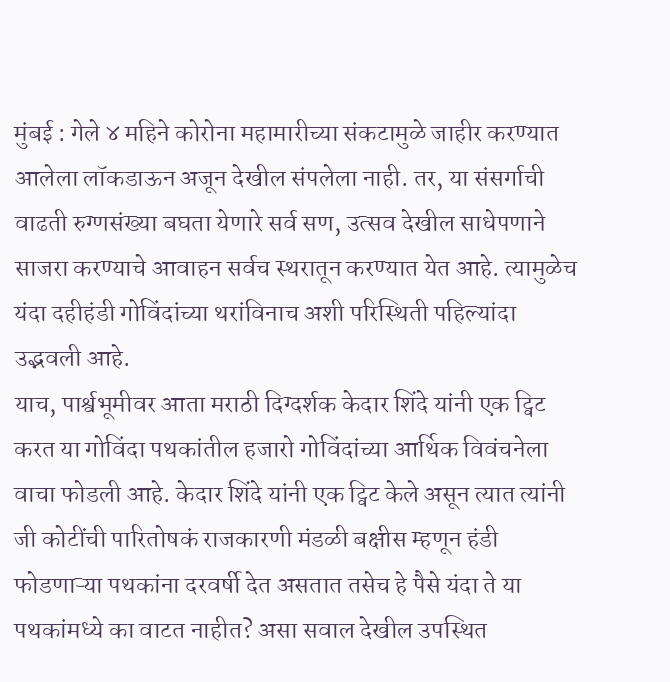मुंबई : गेले ४ महिने कोरोना महामारीच्या संकटामुळे जाहीर करण्यात आलेला लॉकडाऊन अजून देखील संपलेला नाही. तर, या संसर्गाची वाढती रुग्णसंख्या बघता येणारे सर्व सण, उत्सव देखील साधेपणाने साजरा करण्याचे आवाहन सर्वच स्थरातून करण्यात येत आहे. त्यामुळेच यंदा दहीहंडी गोविंदांच्या थरांविनाच अशी परिस्थिती पहिल्यांदा उद्भवली आहे.
याच, पार्श्वभूमीवर आता मराठी दिग्दर्शक केदार शिंदे यांनी एक ट्विट करत या गोविंदा पथकांतील हजारो गोविंदांच्या आर्थिक विवंचनेला वाचा फोडली आहे. केदार शिंदे यांनी एक ट्विट केले असून त्यात त्यांनी जी कोटींची पारितोषकं राजकारणी मंडळी बक्षीस म्हणून हंडी फोडणाऱ्या पथकांना दरवर्षी देत असतात तसेच हे पैसे यंदा ते या पथकांमध्ये का वाटत नाहीत? असा सवाल देखील उपस्थित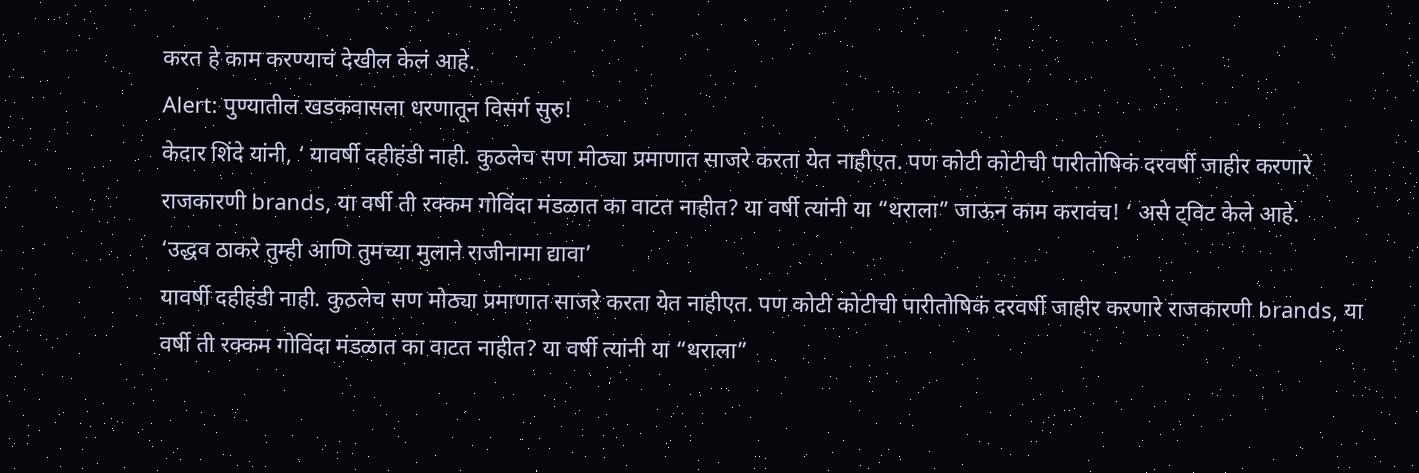करत हे काम करण्याचं देखील केलं आहे.
Alert: पुण्यातील खडकवासला धरणातून विसर्ग सुरु!
केदार शिंदे यांनी, ‘ यावर्षी दहीहंडी नाही. कुठलेच सण मोठ्या प्रमाणात साजरे करता येत नाहीएत. पण कोटी कोटीची पारीतोषिकं दरवर्षी जाहीर करणारे राजकारणी brands, या वर्षी ती रक्कम गोविंदा मंडळात का वाटत नाहीत? या वर्षी त्यांनी या “थराला” जाऊन काम करावंच! ‘ असे ट्विट केले आहे.
‘उद्धव ठाकरे तुम्ही आणि तुमच्या मुलाने राजीनामा द्यावा’
यावर्षी दहीहंडी नाही. कुठलेच सण मोठ्या प्रमाणात साजरे करता येत नाहीएत. पण कोटी कोटीची पारीतोषिकं दरवर्षी जाहीर करणारे राजकारणी brands, या वर्षी ती रक्कम गोविंदा मंडळात का वाटत नाहीत? या वर्षी त्यांनी या “थराला”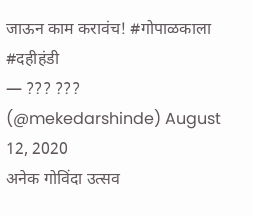जाऊन काम करावंच! #गोपाळकाला #दहीहंडी
— ??? ??? (@mekedarshinde) August 12, 2020
अनेक गोविंदा उत्सव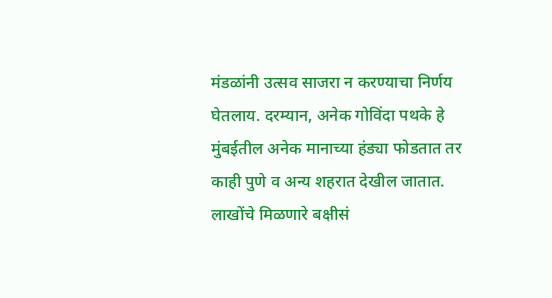मंडळांनी उत्सव साजरा न करण्याचा निर्णय घेतलाय. दरम्यान, अनेक गोविंदा पथके हे मुंबईतील अनेक मानाच्या हंड्या फोडतात तर काही पुणे व अन्य शहरात देखील जातात. लाखोंचे मिळणारे बक्षीसं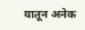यातून अनेक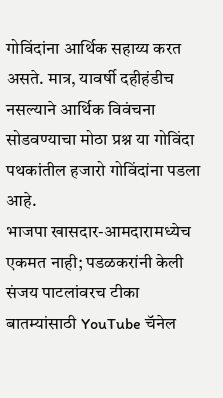गोविंदांना आर्थिक सहाय्य करत असते. मात्र, यावर्षी दहीहंडीच नसल्याने आर्थिक विवंचना सोडवण्याचा मोठा प्रश्न या गोविंदा पथकांतील हजारो गोविंदांना पडला आहे.
भाजपा खासदार-आमदारामध्येच एकमत नाही; पडळकरांनी केली संजय पाटलांवरच टीका
बातम्यांसाठी YouTube चॅनेल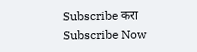Subscribe करा
Subscribe Now